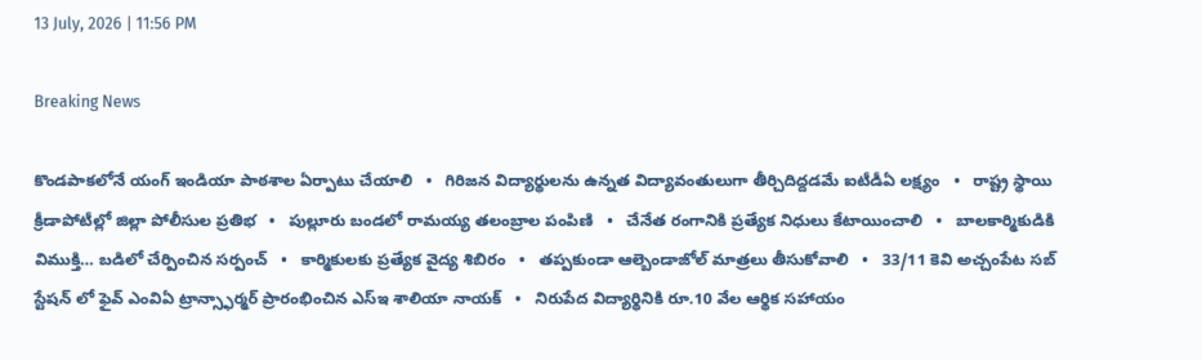13 July, 2026 | 11:56 PM

Breaking News

కొండపాకలోనే యంగ్ ఇండియా పాఠశాల ఏర్పాటు చేయాలి   •   గిరిజన విద్యార్థులను ఉన్నత విద్యావంతులుగా తీర్చిదిద్దడమే ఐటీడీఏ లక్ష్యం   •   రాష్ట్ర స్థాయి క్రీడాపోటీల్లో జిల్లా పోలీసుల ప్రతిభ   •   పుల్లూరు బండలో రామయ్య తలంబ్రాల పంపిణి   •   చేనేత రంగానికి ప్రత్యేక నిధులు కేటాయించాలి   •   బాలకార్మికుడికి విముక్తి… బడిలో చేర్పించిన సర్పంచ్   •   కార్మికులకు ప్రత్యేక వైద్య శిబిరం   •   తప్పకుండా ఆల్బెండాజోల్ మాత్రలు తీసుకోవాలి   •   33/11 కెవి అచ్చంపేట సబ్ స్టేషన్ లో ఫైవ్ ఎంవిఏ ట్రాన్స్ఫార్మర్ ప్రారంభించిన ఎస్ఇ శాలియా నాయక్   •   నిరుపేద విద్యార్థినికి రూ.10 వేల ఆర్థిక సహాయం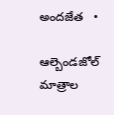అందజేత   •

ఆల్బెండజోల్ మాత్రాల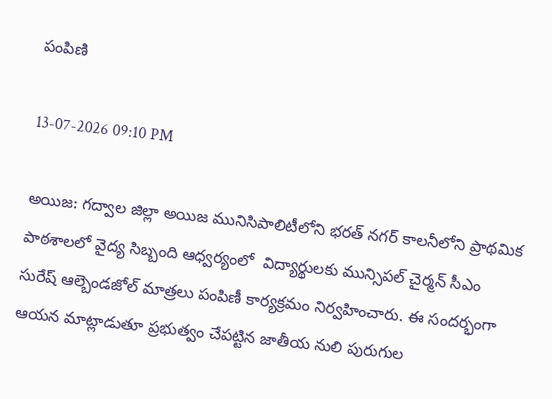పంపిణి

13-07-2026 09:10 PM

అయిజ: గద్వాల జిల్లా అయిజ మునిసిపాలిటీలోని భరత్ నగర్ కాలనీలోని ప్రాథమిక పాఠశాలలో వైద్య సిబ్బంది ఆధ్వర్యంలో  విద్యార్థులకు మున్సిపల్ చైర్మన్ సీఎం సురేష్ ఆల్బెండజోల్ మాత్రలు పంపిణీ కార్యక్రమం నిర్వహించారు. ఈ సందర్భంగా ఆయన మాట్లాడుతూ ప్రభుత్వం చేపట్టిన జాతీయ నులి పురుగుల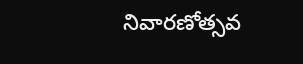నివారణోత్సవ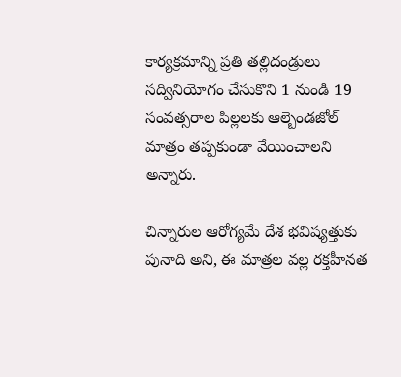కార్యక్రమాన్ని ప్రతి తల్లిదండ్రులు సద్వినియోగం చేసుకొని 1 నుండి 19 సంవత్సరాల పిల్లలకు ఆల్బెండజోల్ మాత్రం తప్పకుండా వేయించాలని అన్నారు.

చిన్నారుల ఆరోగ్యమే దేశ భవిష్యత్తుకు పునాది అని, ఈ మాత్రల వల్ల రక్తహీనత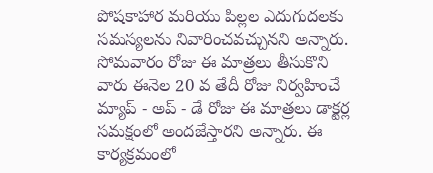పోషకాహార మరియు పిల్లల ఎదుగుదలకు సమస్యలను నివారించవచ్చునని అన్నారు. సోమవారం రోజు ఈ మాత్రలు తీసుకొని వారు ఈనెల 20 వ తేదీ రోజు నిర్వహించే మ్యాప్ - అప్ - డే రోజు ఈ మాత్రలు డాక్టర్ల సమక్షంలో అందజేస్తారని అన్నారు. ఈ కార్యక్రమంలో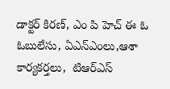డాక్టర్ కిరణ్, ఎం పి హెచ్ ఈ ఓ ఓబులేసు, ఏఎన్ఎంలు,ఆశా కార్యకర్తలు,  టిఆర్ఎస్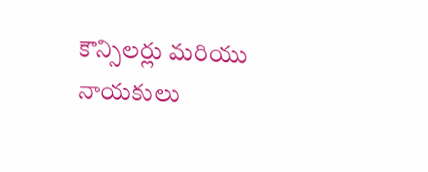కౌన్సిలర్లు మరియు నాయకులు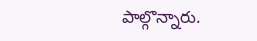పాల్గొన్నారు.